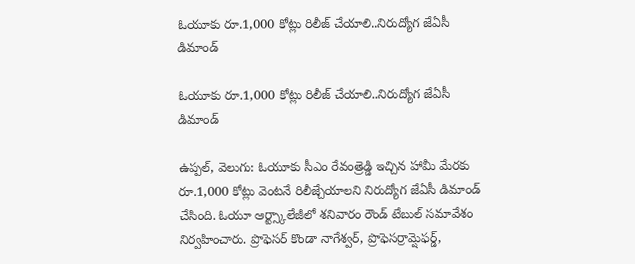ఓయూకు రూ.1,000 కోట్లు రిలీజ్ చేయాలి..నిరుద్యోగ జేఏసీ డిమాండ్

ఓయూకు రూ.1,000 కోట్లు రిలీజ్ చేయాలి..నిరుద్యోగ జేఏసీ డిమాండ్

ఉప్పల్, వెలుగు: ఓయూకు సీఎం రేవంత్రెడ్డి ఇచ్చిన హామీ మేరకు రూ.1,000 కోట్లు వెంటనే రిలీజ్చేయాలని నిరుద్యోగ జేఏసీ డిమాండ్ చేసింది. ఓయూ ఆర్ట్స్కాలేజీలో శనివారం రౌండ్ టేబుల్ సమావేశం నిర్వహించారు. ప్రొఫెసర్ కొండా నాగేశ్వర్, ప్రొఫెసర్రామ్షెఫర్డ్,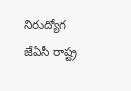నిరుద్యోగ జేఏసీ రాష్ట్ర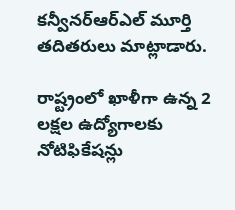కన్వీనర్ఆర్ఎల్ మూర్తి తదితరులు మాట్లాడారు.

రాష్ట్రంలో ఖాళీగా ఉన్న 2 లక్షల ఉద్యోగాలకు నోటిఫికేషన్లు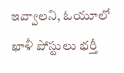ఇవ్వాలని, ఓయూలో ఖాళీ పోస్టులు భర్తీ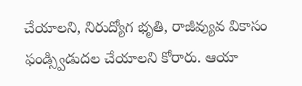చేయాలని, నిరుద్యోగ భృతి, రాజీవ్యువ వికాసం ఫండ్స్విడుదల చేయాలని కోరారు. ఆయా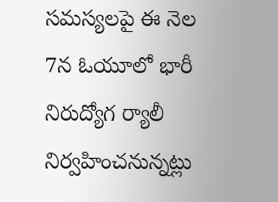సమస్యలపై ఈ నెల 7న ఓయూలో భారీ నిరుద్యోగ ర్యాలీ నిర్వహించనున్నట్లు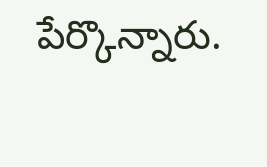పేర్కొన్నారు.